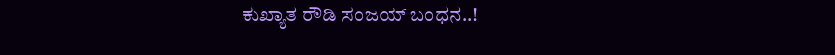ಕುಖ್ಯಾತ ರೌಡಿ ಸಂಜಯ್ ಬಂಧನ..!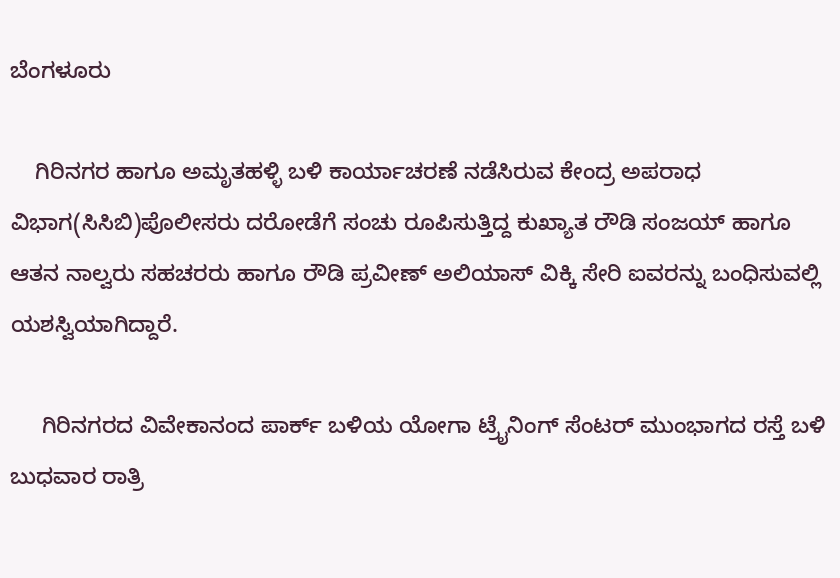ಬೆಂಗಳೂರು

    ಗಿರಿನಗರ ಹಾಗೂ ಅಮೃತಹಳ್ಳಿ ಬಳಿ ಕಾರ್ಯಾಚರಣೆ ನಡೆಸಿರುವ ಕೇಂದ್ರ ಅಪರಾಧ ವಿಭಾಗ(ಸಿಸಿಬಿ)ಪೊಲೀಸರು ದರೋಡೆಗೆ ಸಂಚು ರೂಪಿಸುತ್ತಿದ್ದ ಕುಖ್ಯಾತ ರೌಡಿ ಸಂಜಯ್ ಹಾಗೂ ಆತನ ನಾಲ್ವರು ಸಹಚರರು ಹಾಗೂ ರೌಡಿ ಪ್ರವೀಣ್ ಅಲಿಯಾಸ್ ವಿಕ್ಕಿ ಸೇರಿ ಐವರನ್ನು ಬಂಧಿಸುವಲ್ಲಿ ಯಶಸ್ವಿಯಾಗಿದ್ದಾರೆ.

     ಗಿರಿನಗರದ ವಿವೇಕಾನಂದ ಪಾರ್ಕ್ ಬಳಿಯ ಯೋಗಾ ಟ್ರೈನಿಂಗ್ ಸೆಂಟರ್ ಮುಂಭಾಗದ ರಸ್ತೆ ಬಳಿ ಬುಧವಾರ ರಾತ್ರಿ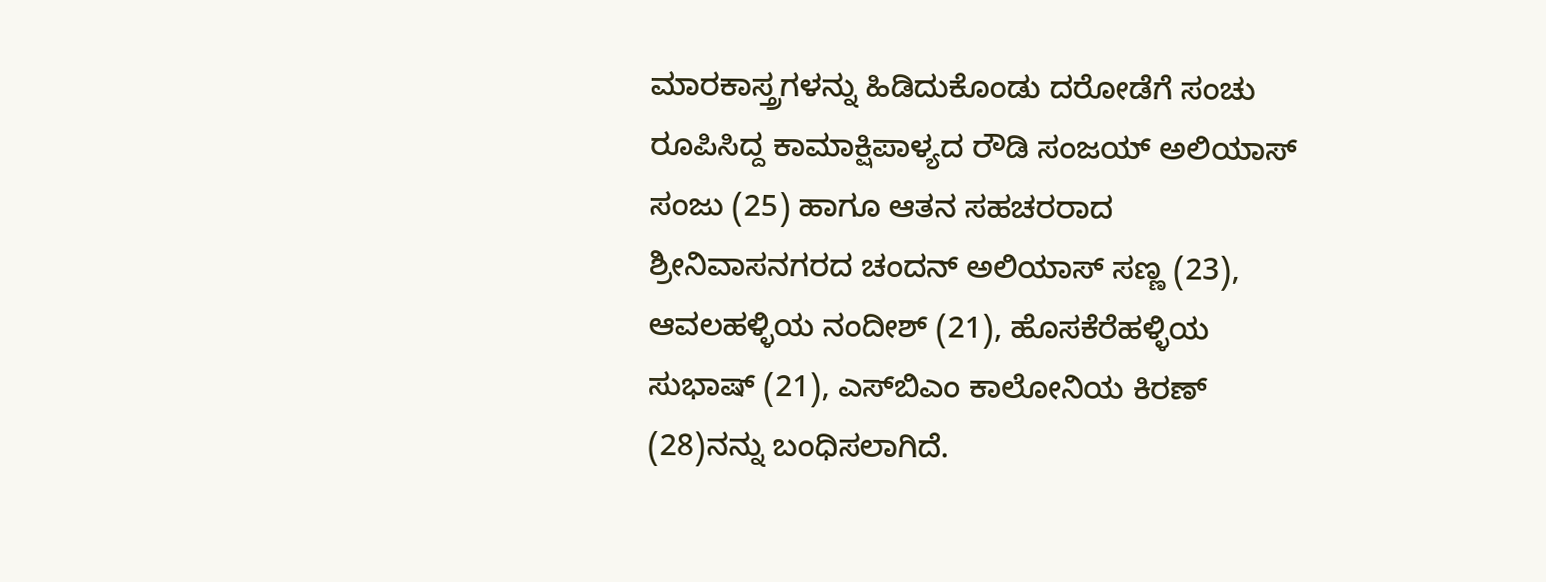ಮಾರಕಾಸ್ತ್ರಗಳನ್ನು ಹಿಡಿದುಕೊಂಡು ದರೋಡೆಗೆ ಸಂಚು ರೂಪಿಸಿದ್ದ ಕಾಮಾಕ್ಷಿಪಾಳ್ಯದ ರೌಡಿ ಸಂಜಯ್ ಅಲಿಯಾಸ್ ಸಂಜು (25) ಹಾಗೂ ಆತನ ಸಹಚರರಾದ ಶ್ರೀನಿವಾಸನಗರದ ಚಂದನ್ ಅಲಿಯಾಸ್ ಸಣ್ಣ (23), ಆವಲಹಳ್ಳಿಯ ನಂದೀಶ್ (21), ಹೊಸಕೆರೆಹಳ್ಳಿಯ ಸುಭಾಷ್ (21), ಎಸ್‌ಬಿಎಂ ಕಾಲೋನಿಯ ಕಿರಣ್ (28)ನನ್ನು ಬಂಧಿಸಲಾಗಿದೆ.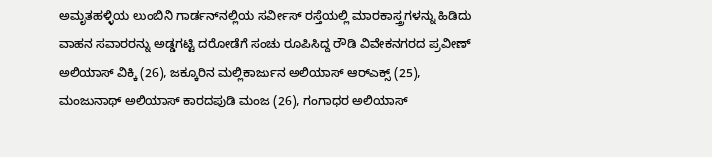ಅಮೃತಹಳ್ಳಿಯ ಲುಂಬಿನಿ ಗಾರ್ಡನ್‌ನಲ್ಲಿಯ ಸರ್ವೀಸ್ ರಸ್ತೆಯಲ್ಲಿ ಮಾರಕಾಸ್ತ್ರಗಳನ್ನು ಹಿಡಿದು ವಾಹನ ಸವಾರರನ್ನು ಅಡ್ಡಗಟ್ಟಿ ದರೋಡೆಗೆ ಸಂಚು ರೂಪಿಸಿದ್ದ ರೌಡಿ ವಿವೇಕನಗರದ ಪ್ರವೀಣ್ ಅಲಿಯಾಸ್ ವಿಕ್ಕಿ (26), ಜಕ್ಕೂರಿನ ಮಲ್ಲಿಕಾರ್ಜುನ ಅಲಿಯಾಸ್ ಆರ್‌ಎಕ್ಸ್ (25), ಮಂಜುನಾಥ್ ಅಲಿಯಾಸ್ ಕಾರದಪುಡಿ ಮಂಜ (26), ಗಂಗಾಧರ ಅಲಿಯಾಸ್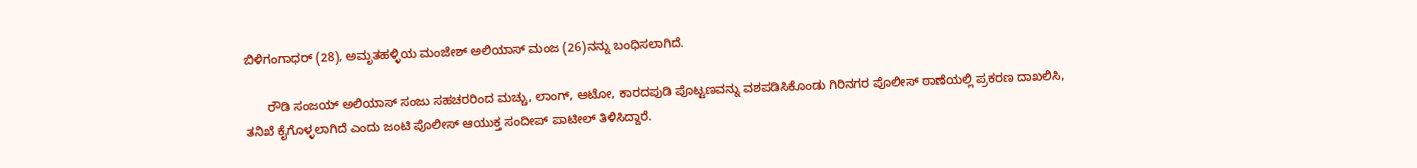ಬಿಳಿಗಂಗಾಧರ್ (28), ಅಮೃತಹಳ್ಳಿಯ ಮಂಜೇಶ್ ಅಲಿಯಾಸ್ ಮಂಜ (26)ನನ್ನು ಬಂಧಿಸಲಾಗಿದೆ.

      ರೌಡಿ ಸಂಜಯ್ ಅಲಿಯಾಸ್ ಸಂಜು ಸಹಚರರಿಂದ ಮಚ್ಚು, ಲಾಂಗ್, ಆಟೋ, ಕಾರದಪುಡಿ ಪೊಟ್ಟಣವನ್ನು ವಶಪಡಿಸಿಕೊಂಡು ಗಿರಿನಗರ ಪೊಲೀಸ್ ಠಾಣೆಯಲ್ಲಿ ಪ್ರಕರಣ ದಾಖಲಿಸಿ, ತನಿಖೆ ಕೈಗೊಳ್ಳಲಾಗಿದೆ ಎಂದು ಜಂಟಿ ಪೊಲೀಸ್ ಆಯುಕ್ತ ಸಂದೀಪ್ ಪಾಟೀಲ್ ತಿಳಿಸಿದ್ದಾರೆ.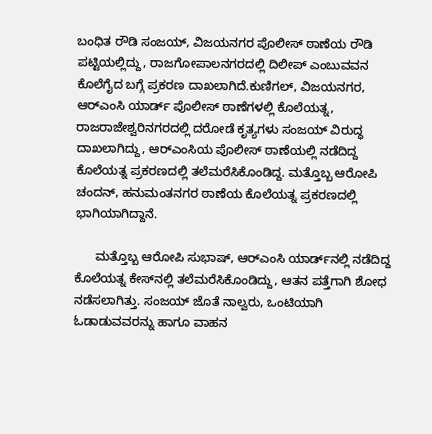ಬಂಧಿತ ರೌಡಿ ಸಂಜಯ್, ವಿಜಯನಗರ ಪೊಲೀಸ್ ಠಾಣೆಯ ರೌಡಿ ಪಟ್ಟಿಯಲ್ಲಿದ್ದು, ರಾಜಗೋಪಾಲನಗರದಲ್ಲಿ ದಿಲೀಪ್ ಎಂಬುವವನ ಕೊಲೆಗೈದ ಬಗ್ಗೆ ಪ್ರಕರಣ ದಾಖಲಾಗಿದೆ.ಕುಣಿಗಲ್, ವಿಜಯನಗರ, ಆರ್‌ಎಂಸಿ ಯಾರ್ಡ್ ಪೊಲೀಸ್ ಠಾಣೆಗಳಲ್ಲಿ ಕೊಲೆಯತ್ನ, ರಾಜರಾಜೇಶ್ವರಿನಗರದಲ್ಲಿ ದರೋಡೆ ಕೃತ್ಯಗಳು ಸಂಜಯ್ ವಿರುದ್ಧ ದಾಖಲಾಗಿದ್ದು, ಆರ್‌ಎಂಸಿಯ ಪೊಲೀಸ್ ಠಾಣೆಯಲ್ಲಿ ನಡೆದಿದ್ದ ಕೊಲೆಯತ್ನ ಪ್ರಕರಣದಲ್ಲಿ ತಲೆಮರೆಸಿಕೊಂಡಿದ್ದ. ಮತ್ತೊಬ್ಬ ಆರೋಪಿ ಚಂದನ್, ಹನುಮಂತನಗರ ಠಾಣೆಯ ಕೊಲೆಯತ್ನ ಪ್ರಕರಣದಲ್ಲಿ ಭಾಗಿಯಾಗಿದ್ದಾನೆ.

      ಮತ್ತೊಬ್ಬ ಆರೋಪಿ ಸುಭಾಷ್, ಆರ್‌ಎಂಸಿ ಯಾರ್ಡ್‌ನಲ್ಲಿ ನಡೆದಿದ್ದ ಕೊಲೆಯತ್ನ ಕೇಸ್‌ನಲ್ಲಿ ತಲೆಮರೆಸಿಕೊಂಡಿದ್ದು, ಆತನ ಪತ್ತೆಗಾಗಿ ಶೋಧ ನಡೆಸಲಾಗಿತ್ತು. ಸಂಜಯ್ ಜೊತೆ ನಾಲ್ವರು, ಒಂಟಿಯಾಗಿ ಓಡಾಡುವವರನ್ನು ಹಾಗೂ ವಾಹನ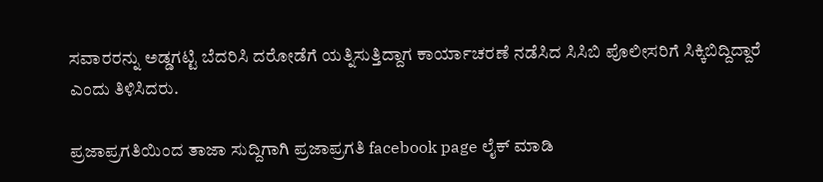ಸವಾರರನ್ನು ಅಡ್ಡಗಟ್ಟಿ ಬೆದರಿಸಿ ದರೋಡೆಗೆ ಯತ್ನಿಸುತ್ತಿದ್ದಾಗ ಕಾರ್ಯಾಚರಣೆ ನಡೆಸಿದ ಸಿಸಿಬಿ ಪೊಲೀಸರಿಗೆ ಸಿಕ್ಕಿಬಿದ್ದಿದ್ದಾರೆ ಎಂದು ತಿಳಿಸಿದರು.

ಪ್ರಜಾಪ್ರಗತಿಯಿಂದ ತಾಜಾ ಸುದ್ದಿಗಾಗಿ ಪ್ರಜಾಪ್ರಗತಿ facebook page ಲೈಕ್ ಮಾಡಿ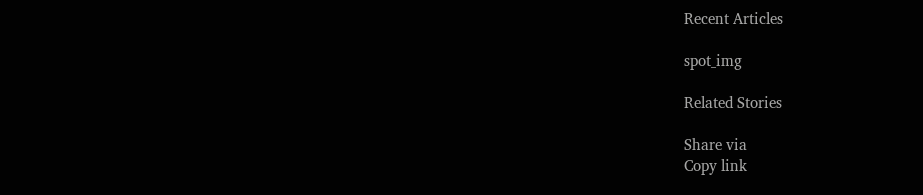Recent Articles

spot_img

Related Stories

Share via
Copy link